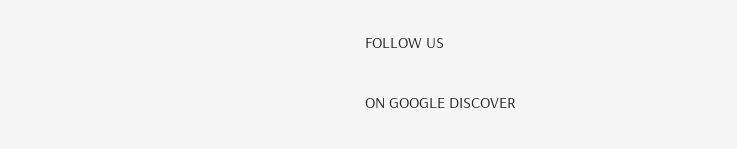FOLLOW US

ON GOOGLE DISCOVER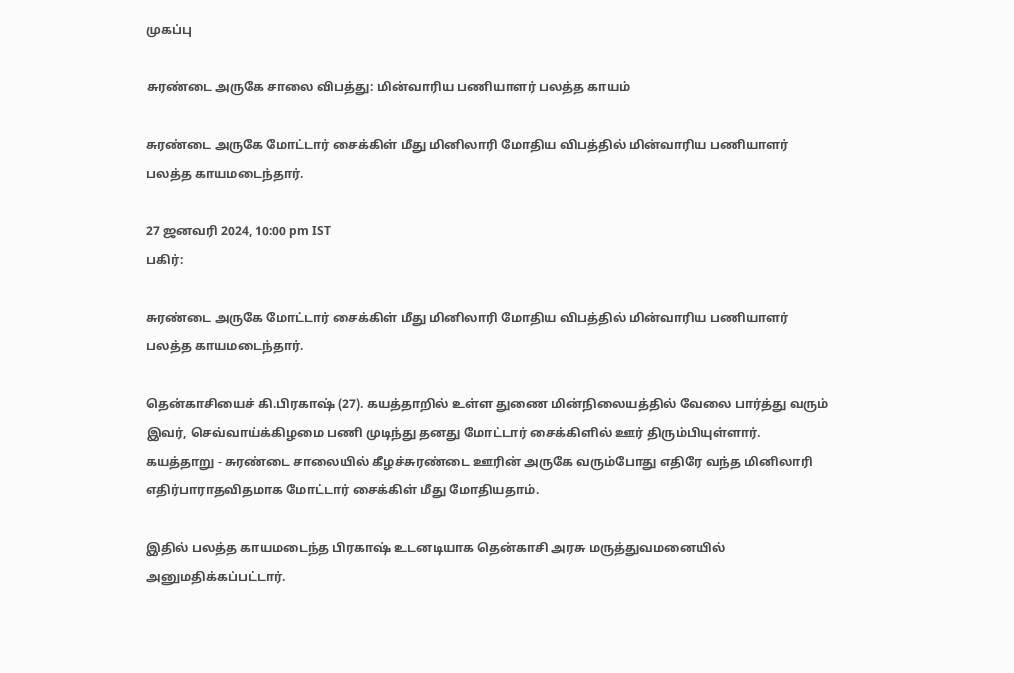முகப்பு

சுரண்டை அருகே சாலை விபத்து: மின்வாரிய பணியாளர் பலத்த காயம்

சுரண்டை அருகே மோட்டார் சைக்கிள் மீது மினிலாரி மோதிய விபத்தில் மின்வாரிய பணியாளர் பலத்த காயமடைந்தார்.

27 ஜனவரி 2024, 10:00 pm IST
பகிர்:

சுரண்டை அருகே மோட்டார் சைக்கிள் மீது மினிலாரி மோதிய விபத்தில் மின்வாரிய பணியாளர் பலத்த காயமடைந்தார்.

தென்காசியைச் கி.பிரகாஷ் (27). கயத்தாறில் உள்ள துணை மின்நிலையத்தில் வேலை பார்த்து வரும் இவர், செவ்வாய்க்கிழமை பணி முடிந்து தனது மோட்டார் சைக்கிளில் ஊர் திரும்பியுள்ளார். கயத்தாறு - சுரண்டை சாலையில் கீழச்சுரண்டை ஊரின் அருகே வரும்போது எதிரே வந்த மினிலாரி எதிர்பாராதவிதமாக மோட்டார் சைக்கிள் மீது மோதியதாம்.

இதில் பலத்த காயமடைந்த பிரகாஷ் உடனடியாக தென்காசி அரசு மருத்துவமனையில் அனுமதிக்கப்பட்டார்.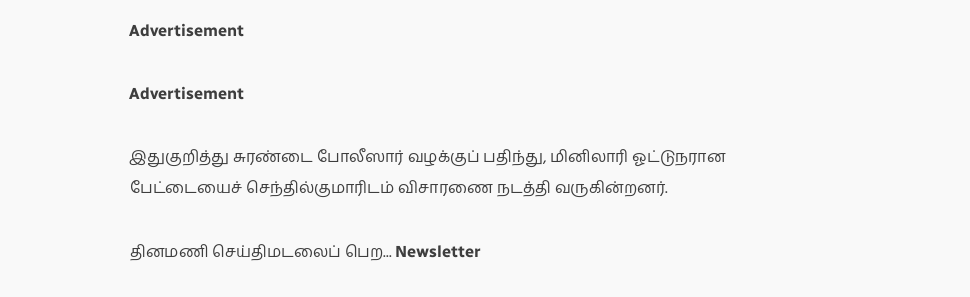Advertisement

Advertisement

இதுகுறித்து சுரண்டை போலீஸார் வழக்குப் பதிந்து, மினிலாரி ஓட்டுநரான பேட்டையைச் செந்தில்குமாரிடம் விசாரணை நடத்தி வருகின்றனர்.

தினமணி செய்திமடலைப் பெற... Newsletter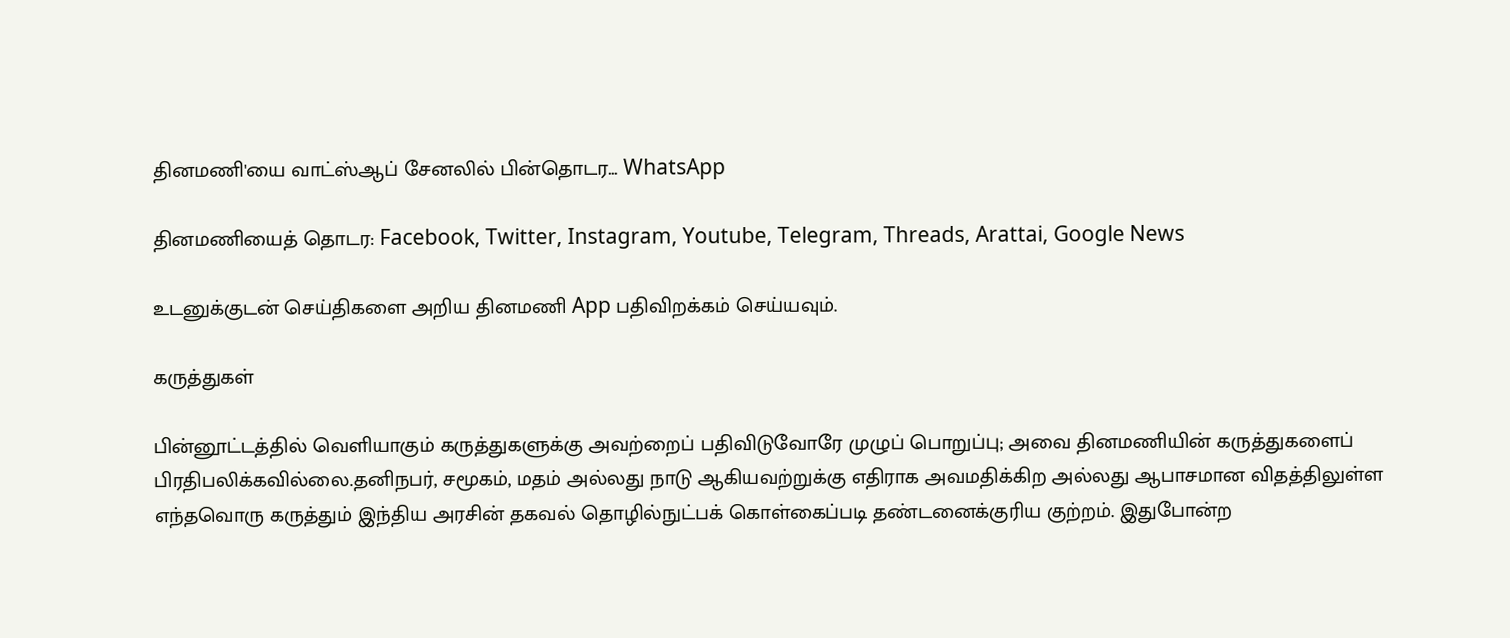தினமணி'யை வாட்ஸ்ஆப் சேனலில் பின்தொடர... WhatsApp

தினமணியைத் தொடர: Facebook, Twitter, Instagram, Youtube, Telegram, Threads, Arattai, Google News

உடனுக்குடன் செய்திகளை அறிய தினமணி App பதிவிறக்கம் செய்யவும்.

கருத்துகள்

பின்னூட்டத்தில் வெளியாகும் கருத்துகளுக்கு அவற்றைப் பதிவிடுவோரே முழுப் பொறுப்பு; அவை தினமணியின் கருத்துகளைப் பிரதிபலிக்கவில்லை.தனிநபர், சமூகம், மதம் அல்லது நாடு ஆகியவற்றுக்கு எதிராக அவமதிக்கிற அல்லது ஆபாசமான விதத்திலுள்ள எந்தவொரு கருத்தும் இந்திய அரசின் தகவல் தொழில்நுட்பக் கொள்கைப்படி தண்டனைக்குரிய குற்றம். இதுபோன்ற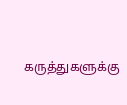கருத்துகளுக்கு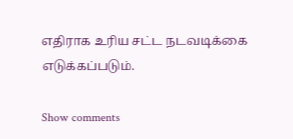எதிராக உரிய சட்ட நடவடிக்கை எடுக்கப்படும்.

Show comments